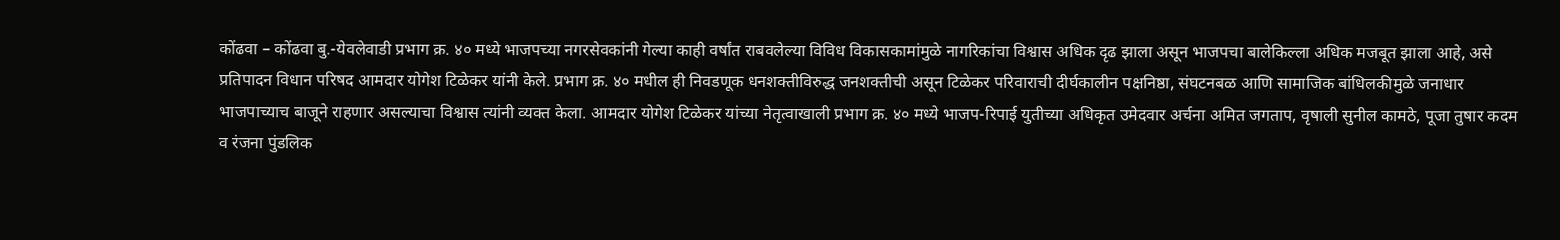कोंढवा – कोंढवा बु.-येवलेवाडी प्रभाग क्र. ४० मध्ये भाजपच्या नगरसेवकांनी गेल्या काही वर्षांत राबवलेल्या विविध विकासकामांमुळे नागरिकांचा विश्वास अधिक दृढ झाला असून भाजपचा बालेकिल्ला अधिक मजबूत झाला आहे, असे प्रतिपादन विधान परिषद आमदार योगेश टिळेकर यांनी केले. प्रभाग क्र. ४० मधील ही निवडणूक धनशक्तीविरुद्ध जनशक्तीची असून टिळेकर परिवाराची दीर्घकालीन पक्षनिष्ठा, संघटनबळ आणि सामाजिक बांधिलकीमुळे जनाधार भाजपाच्याच बाजूने राहणार असल्याचा विश्वास त्यांनी व्यक्त केला. आमदार योगेश टिळेकर यांच्या नेतृत्वाखाली प्रभाग क्र. ४० मध्ये भाजप-रिपाई युतीच्या अधिकृत उमेदवार अर्चना अमित जगताप, वृषाली सुनील कामठे, पूजा तुषार कदम व रंजना पुंडलिक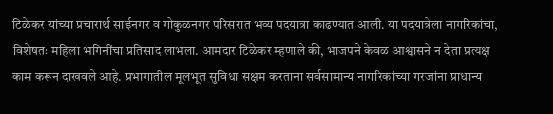टिळेकर यांच्या प्रचारार्थ साईनगर व गोकुळनगर परिसरात भव्य पदयात्रा काढण्यात आली. या पदयात्रेला नागरिकांचा, विशेषतः महिला भगिनींचा प्रतिसाद लाभला. आमदार टिळेकर म्हणाले की, भाजपने केवळ आश्वासने न देता प्रत्यक्ष काम करून दाखवले आहे. प्रभागातील मूलभूत सुविधा सक्षम करताना सर्वसामान्य नागरिकांच्या गरजांना प्राधान्य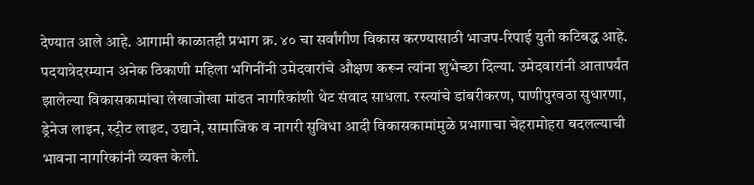देण्यात आले आहे. आगामी काळातही प्रभाग क्र. ४० चा सर्वांगीण विकास करण्यासाठी भाजप-रिपाई युती कटिबद्ध आहे. पदयात्रेदरम्यान अनेक ठिकाणी महिला भगिनींनी उमेदवारांचे औक्षण करून त्यांना शुभेच्छा दिल्या. उमेदवारांनी आतापर्यंत झालेल्या विकासकामांचा लेखाजोखा मांडत नागरिकांशी थेट संवाद साधला. रस्त्यांचे डांबरीकरण, पाणीपुरवठा सुधारणा, ड्रेनेज लाइन, स्ट्रीट लाइट, उद्याने, सामाजिक व नागरी सुविधा आदी विकासकामांमुळे प्रभागाचा चेहरामोहरा बदलल्याची भावना नागरिकांनी व्यक्त केली.